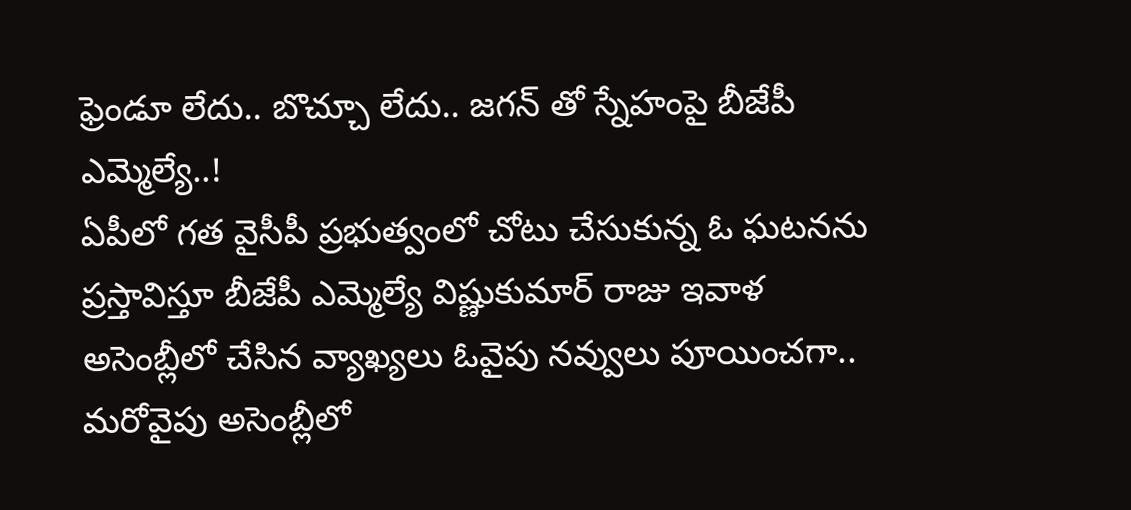ఫ్రెండూ లేదు.. బొచ్చూ లేదు.. జగన్ తో స్నేహంపై బీజేపీ ఎమ్మెల్యే..!
ఏపీలో గత వైసీపీ ప్రభుత్వంలో చోటు చేసుకున్న ఓ ఘటనను ప్రస్తావిస్తూ బీజేపీ ఎమ్మెల్యే విష్ణుకుమార్ రాజు ఇవాళ అసెంబ్లీలో చేసిన వ్యాఖ్యలు ఓవైపు నవ్వులు పూయించగా.. మరోవైపు అసెంబ్లీలో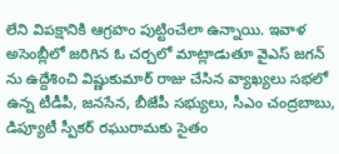లేని విపక్షానికి ఆగ్రహం పుట్టించేలా ఉన్నాయి. ఇవాళ అసెంబ్లీలో జరిగిన ఓ చర్చలో మాట్లాడుతూ వైఎస్ జగన్ ను ఉద్దేశించి విష్ణుకుమార్ రాజు చేసిన వ్యాఖ్యలు సభలో ఉన్న టీడీపీ, జనసేన, బీజేపీ సభ్యులు, సీఎం చంద్రబాబు, డిప్యూటీ స్పీకర్ రఘురామకు సైతం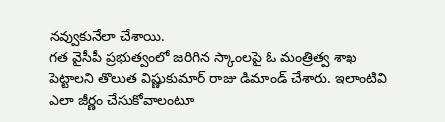నవ్వుకునేలా చేశాయి.
గత వైసీపీ ప్రభుత్వంలో జరిగిన స్కాంలపై ఓ మంత్రిత్వ శాఖ పెట్టాలని తొలుత విష్ణుకుమార్ రాజు డిమాండ్ చేశారు. ఇలాంటివి ఎలా జీర్ణం చేసుకోవాలంటూ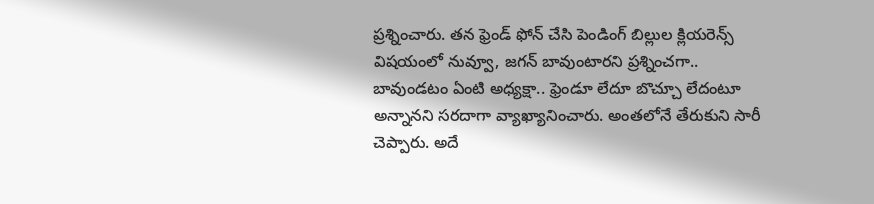ప్రశ్నించారు. తన ఫ్రెండ్ ఫోన్ చేసి పెండింగ్ బిల్లుల క్లియరెన్స్ విషయంలో నువ్వూ, జగన్ బావుంటారని ప్రశ్నించగా.. బావుండటం ఏంటి అధ్యక్షా.. ఫ్రెండూ లేదూ బొచ్చూ లేదంటూ అన్నానని సరదాగా వ్యాఖ్యానించారు. అంతలోనే తేరుకుని సారీ చెప్పారు. అదే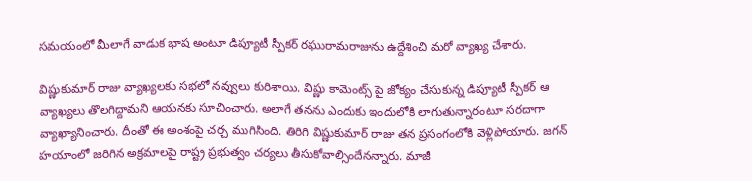సమయంలో మీలాగే వాడుక భాష అంటూ డిప్యూటీ స్పీకర్ రఘురామరాజును ఉద్దేశించి మరో వ్యాఖ్య చేశారు.

విష్ణుకుమార్ రాజు వ్యాఖ్యలకు సభలో నవ్వులు కురిశాయి. విష్ణు కామెంట్స్ పై జోక్యం చేసుకున్న డిప్యూటీ స్పీకర్ ఆ వ్యాఖ్యలు తొలగిద్దామని ఆయనకు సూచించారు. అలాగే తనను ఎందుకు ఇందులోకి లాగుతున్నారంటూ సరదాగా వ్యాఖ్యానించారు. దీంతో ఈ అంశంపై చర్చ ముగిసింది. తిరిగి విష్ణుకుమార్ రాజు తన ప్రసంగంలోకి వెళ్లిపోయారు. జగన్ హయాంలో జరిగిన అక్రమాలపై రాష్ట్ర ప్రభుత్వం చర్యలు తీసుకోవాల్సిందేనన్నారు. మాజీ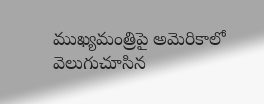ముఖ్యమంత్రిపై అమెరికాలో వెలుగుచూసిన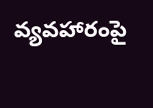వ్యవహారంపై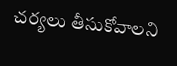చర్యలు తీసుకోవాలని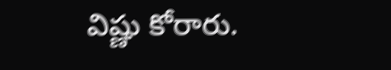విష్ణు కోరారు.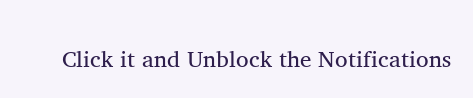Click it and Unblock the Notifications